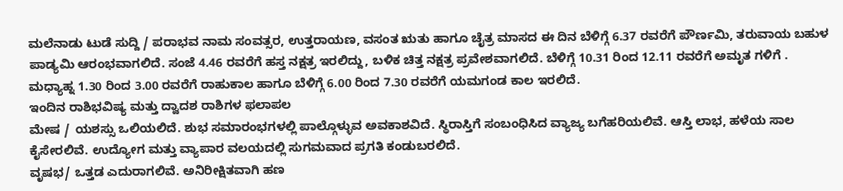ಮಲೆನಾಡು ಟುಡೆ ಸುದ್ದಿ / ಪರಾಭವ ನಾಮ ಸಂವತ್ಸರ, ಉತ್ತರಾಯಣ, ವಸಂತ ಋತು ಹಾಗೂ ಚೈತ್ರ ಮಾಸದ ಈ ದಿನ ಬೆಳಿಗ್ಗೆ 6.37 ರವರೆಗೆ ಪೌರ್ಣಮಿ, ತರುವಾಯ ಬಹುಳ ಪಾಡ್ಯಮಿ ಆರಂಭವಾಗಲಿದೆ. ಸಂಜೆ 4.46 ರವರೆಗೆ ಹಸ್ತ ನಕ್ಷತ್ರ ಇರಲಿದ್ದು, ಬಳಿಕ ಚಿತ್ತ ನಕ್ಷತ್ರ ಪ್ರವೇಶವಾಗಲಿದೆ. ಬೆಳಿಗ್ಗೆ 10.31 ರಿಂದ 12.11 ರವರೆಗೆ ಅಮೃತ ಗಳಿಗೆ . ಮಧ್ಯಾಹ್ನ 1.30 ರಿಂದ 3.00 ರವರೆಗೆ ರಾಹುಕಾಲ ಹಾಗೂ ಬೆಳಿಗ್ಗೆ 6.00 ರಿಂದ 7.30 ರವರೆಗೆ ಯಮಗಂಡ ಕಾಲ ಇರಲಿದೆ.
ಇಂದಿನ ರಾಶಿಭವಿಷ್ಯ ಮತ್ತು ದ್ವಾದಶ ರಾಶಿಗಳ ಫಲಾಪಲ
ಮೇಷ / ಯಶಸ್ಸು ಒಲಿಯಲಿದೆ. ಶುಭ ಸಮಾರಂಭಗಳಲ್ಲಿ ಪಾಲ್ಗೊಳ್ಳುವ ಅವಕಾಶವಿದೆ. ಸ್ಥಿರಾಸ್ತಿಗೆ ಸಂಬಂಧಿಸಿದ ವ್ಯಾಜ್ಯ ಬಗೆಹರಿಯಲಿವೆ. ಆಸ್ತಿ ಲಾಭ, ಹಳೆಯ ಸಾಲ ಕೈಸೇರಲಿವೆ. ಉದ್ಯೋಗ ಮತ್ತು ವ್ಯಾಪಾರ ವಲಯದಲ್ಲಿ ಸುಗಮವಾದ ಪ್ರಗತಿ ಕಂಡುಬರಲಿದೆ.
ವೃಷಭ/ ಒತ್ತಡ ಎದುರಾಗಲಿವೆ. ಅನಿರೀಕ್ಷಿತವಾಗಿ ಹಣ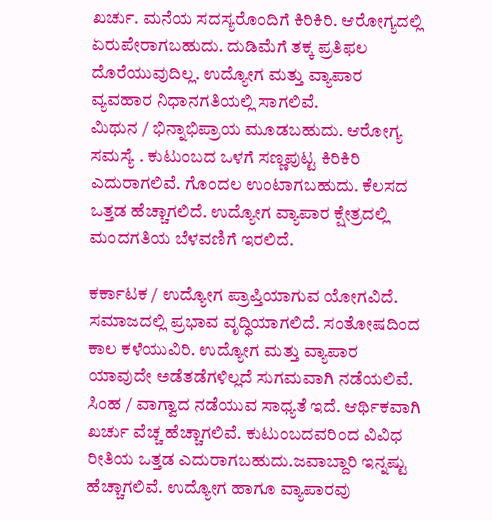ಖರ್ಚು. ಮನೆಯ ಸದಸ್ಯರೊಂದಿಗೆ ಕಿರಿಕಿರಿ. ಆರೋಗ್ಯದಲ್ಲಿ ಏರುಪೇರಾಗಬಹುದು. ದುಡಿಮೆಗೆ ತಕ್ಕ ಪ್ರತಿಫಲ ದೊರೆಯುವುದಿಲ್ಲ. ಉದ್ಯೋಗ ಮತ್ತು ವ್ಯಾಪಾರ ವ್ಯವಹಾರ ನಿಧಾನಗತಿಯಲ್ಲಿ ಸಾಗಲಿವೆ.
ಮಿಥುನ / ಭಿನ್ನಾಭಿಪ್ರಾಯ ಮೂಡಬಹುದು. ಆರೋಗ್ಯ ಸಮಸ್ಯೆ . ಕುಟುಂಬದ ಒಳಗೆ ಸಣ್ಣಪುಟ್ಟ ಕಿರಿಕಿರಿ ಎದುರಾಗಲಿವೆ. ಗೊಂದಲ ಉಂಟಾಗಬಹುದು. ಕೆಲಸದ ಒತ್ತಡ ಹೆಚ್ಚಾಗಲಿದೆ. ಉದ್ಯೋಗ ವ್ಯಾಪಾರ ಕ್ಷೇತ್ರದಲ್ಲಿ ಮಂದಗತಿಯ ಬೆಳವಣಿಗೆ ಇರಲಿದೆ.

ಕರ್ಕಾಟಕ / ಉದ್ಯೋಗ ಪ್ರಾಪ್ತಿಯಾಗುವ ಯೋಗವಿದೆ. ಸಮಾಜದಲ್ಲಿ ಪ್ರಭಾವ ವೃದ್ಧಿಯಾಗಲಿದೆ. ಸಂತೋಷದಿಂದ ಕಾಲ ಕಳೆಯುವಿರಿ. ಉದ್ಯೋಗ ಮತ್ತು ವ್ಯಾಪಾರ ಯಾವುದೇ ಅಡೆತಡೆಗಳಿಲ್ಲದೆ ಸುಗಮವಾಗಿ ನಡೆಯಲಿವೆ.
ಸಿಂಹ / ವಾಗ್ವಾದ ನಡೆಯುವ ಸಾಧ್ಯತೆ ಇದೆ. ಆರ್ಥಿಕವಾಗಿ ಖರ್ಚು ವೆಚ್ಚ ಹೆಚ್ಚಾಗಲಿವೆ. ಕುಟುಂಬದವರಿಂದ ವಿವಿಧ ರೀತಿಯ ಒತ್ತಡ ಎದುರಾಗಬಹುದು.ಜವಾಬ್ದಾರಿ ಇನ್ನಷ್ಟು ಹೆಚ್ಚಾಗಲಿವೆ. ಉದ್ಯೋಗ ಹಾಗೂ ವ್ಯಾಪಾರವು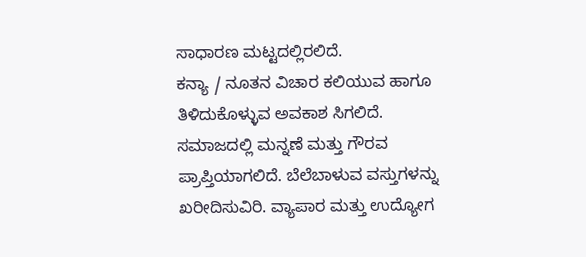ಸಾಧಾರಣ ಮಟ್ಟದಲ್ಲಿರಲಿದೆ.
ಕನ್ಯಾ / ನೂತನ ವಿಚಾರ ಕಲಿಯುವ ಹಾಗೂ ತಿಳಿದುಕೊಳ್ಳುವ ಅವಕಾಶ ಸಿಗಲಿದೆ. ಸಮಾಜದಲ್ಲಿ ಮನ್ನಣೆ ಮತ್ತು ಗೌರವ ಪ್ರಾಪ್ತಿಯಾಗಲಿದೆ. ಬೆಲೆಬಾಳುವ ವಸ್ತುಗಳನ್ನು ಖರೀದಿಸುವಿರಿ. ವ್ಯಾಪಾರ ಮತ್ತು ಉದ್ಯೋಗ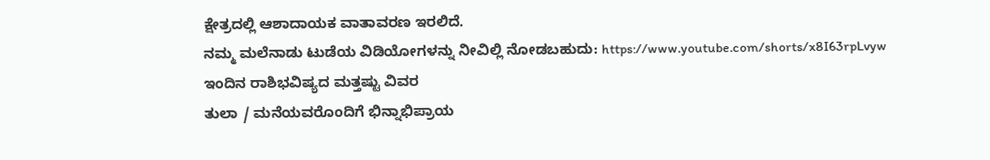ಕ್ಷೇತ್ರದಲ್ಲಿ ಆಶಾದಾಯಕ ವಾತಾವರಣ ಇರಲಿದೆ.
ನಮ್ಮ ಮಲೆನಾಡು ಟುಡೆಯ ವಿಡಿಯೋಗಳನ್ನು ನೀವಿಲ್ಲಿ ನೋಡಬಹುದು: https://www.youtube.com/shorts/x8I63rpLvyw
ಇಂದಿನ ರಾಶಿಭವಿಷ್ಯದ ಮತ್ತಷ್ಟು ವಿವರ
ತುಲಾ / ಮನೆಯವರೊಂದಿಗೆ ಭಿನ್ನಾಭಿಪ್ರಾಯ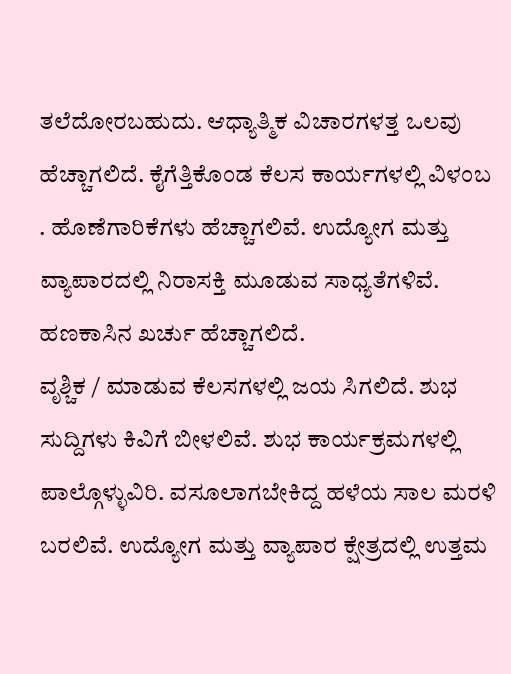ತಲೆದೋರಬಹುದು. ಆಧ್ಯಾತ್ಮಿಕ ವಿಚಾರಗಳತ್ತ ಒಲವು ಹೆಚ್ಚಾಗಲಿದೆ. ಕೈಗೆತ್ತಿಕೊಂಡ ಕೆಲಸ ಕಾರ್ಯಗಳಲ್ಲಿ ವಿಳಂಬ . ಹೊಣೆಗಾರಿಕೆಗಳು ಹೆಚ್ಚಾಗಲಿವೆ. ಉದ್ಯೋಗ ಮತ್ತು ವ್ಯಾಪಾರದಲ್ಲಿ ನಿರಾಸಕ್ತಿ ಮೂಡುವ ಸಾಧ್ಯತೆಗಳಿವೆ. ಹಣಕಾಸಿನ ಖರ್ಚು ಹೆಚ್ಚಾಗಲಿದೆ.
ವೃಶ್ಚಿಕ / ಮಾಡುವ ಕೆಲಸಗಳಲ್ಲಿ ಜಯ ಸಿಗಲಿದೆ. ಶುಭ ಸುದ್ದಿಗಳು ಕಿವಿಗೆ ಬೀಳಲಿವೆ. ಶುಭ ಕಾರ್ಯಕ್ರಮಗಳಲ್ಲಿ ಪಾಲ್ಗೊಳ್ಳುವಿರಿ. ವಸೂಲಾಗಬೇಕಿದ್ದ ಹಳೆಯ ಸಾಲ ಮರಳಿ ಬರಲಿವೆ. ಉದ್ಯೋಗ ಮತ್ತು ವ್ಯಾಪಾರ ಕ್ಷೇತ್ರದಲ್ಲಿ ಉತ್ತಮ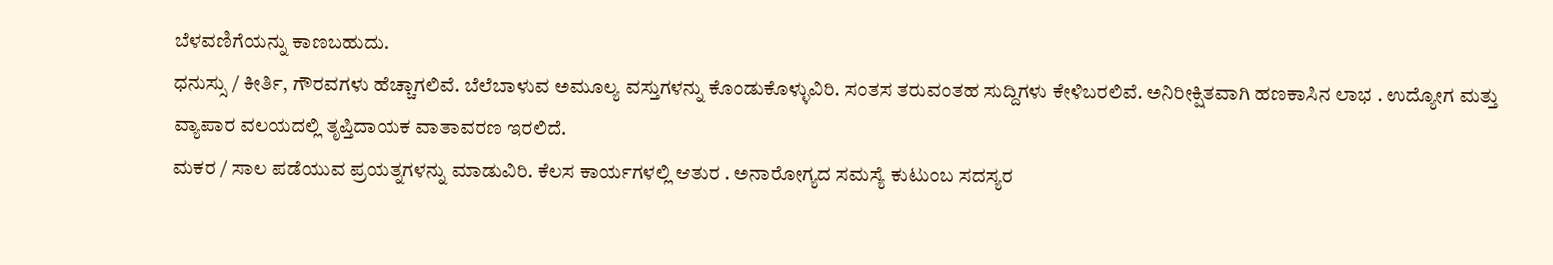ಬೆಳವಣಿಗೆಯನ್ನು ಕಾಣಬಹುದು.
ಧನುಸ್ಸು / ಕೀರ್ತಿ, ಗೌರವಗಳು ಹೆಚ್ಚಾಗಲಿವೆ. ಬೆಲೆಬಾಳುವ ಅಮೂಲ್ಯ ವಸ್ತುಗಳನ್ನು ಕೊಂಡುಕೊಳ್ಳುವಿರಿ. ಸಂತಸ ತರುವಂತಹ ಸುದ್ದಿಗಳು ಕೇಳಿಬರಲಿವೆ. ಅನಿರೀಕ್ಷಿತವಾಗಿ ಹಣಕಾಸಿನ ಲಾಭ . ಉದ್ಯೋಗ ಮತ್ತು ವ್ಯಾಪಾರ ವಲಯದಲ್ಲಿ ತೃಪ್ತಿದಾಯಕ ವಾತಾವರಣ ಇರಲಿದೆ.
ಮಕರ / ಸಾಲ ಪಡೆಯುವ ಪ್ರಯತ್ನಗಳನ್ನು ಮಾಡುವಿರಿ. ಕೆಲಸ ಕಾರ್ಯಗಳಲ್ಲಿ ಆತುರ . ಅನಾರೋಗ್ಯದ ಸಮಸ್ಯೆ ಕುಟುಂಬ ಸದಸ್ಯರ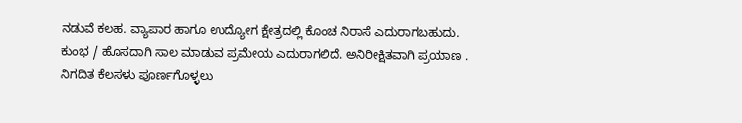ನಡುವೆ ಕಲಹ. ವ್ಯಾಪಾರ ಹಾಗೂ ಉದ್ಯೋಗ ಕ್ಷೇತ್ರದಲ್ಲಿ ಕೊಂಚ ನಿರಾಸೆ ಎದುರಾಗಬಹುದು.
ಕುಂಭ / ಹೊಸದಾಗಿ ಸಾಲ ಮಾಡುವ ಪ್ರಮೇಯ ಎದುರಾಗಲಿದೆ. ಅನಿರೀಕ್ಷಿತವಾಗಿ ಪ್ರಯಾಣ . ನಿಗದಿತ ಕೆಲಸಳು ಪೂರ್ಣಗೊಳ್ಳಲು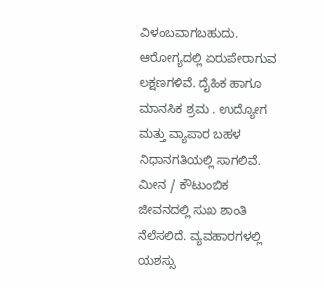ವಿಳಂಬವಾಗಬಹುದು. ಆರೋಗ್ಯದಲ್ಲಿ ಏರುಪೇರಾಗುವ ಲಕ್ಷಣಗಳಿವೆ. ದೈಹಿಕ ಹಾಗೂ ಮಾನಸಿಕ ಶ್ರಮ . ಉದ್ಯೋಗ ಮತ್ತು ವ್ಯಾಪಾರ ಬಹಳ ನಿಧಾನಗತಿಯಲ್ಲಿ ಸಾಗಲಿವೆ.
ಮೀನ / ಕೌಟುಂಬಿಕ ಜೀವನದಲ್ಲಿ ಸುಖ ಶಾಂತಿ ನೆಲೆಸಲಿದೆ. ವ್ಯವಹಾರಗಳಲ್ಲಿ ಯಶಸ್ಸು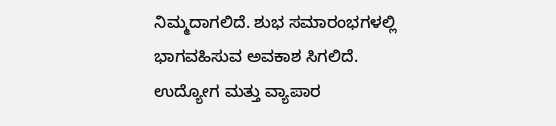ನಿಮ್ಮದಾಗಲಿದೆ. ಶುಭ ಸಮಾರಂಭಗಳಲ್ಲಿ ಭಾಗವಹಿಸುವ ಅವಕಾಶ ಸಿಗಲಿದೆ. ಉದ್ಯೋಗ ಮತ್ತು ವ್ಯಾಪಾರ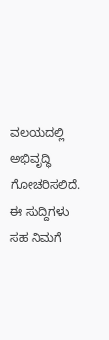ವಲಯದಲ್ಲಿ ಅಭಿವೃದ್ಧಿ ಗೋಚರಿಸಲಿದೆ.
ಈ ಸುದ್ದಿಗಳು ಸಹ ನಿಮಗೆ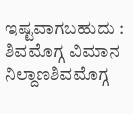ಇಷ್ಟವಾಗಬಹುದು : ಶಿವಮೊಗ್ಗ ವಿಮಾನ ನಿಲ್ದಾಣಶಿವಮೊಗ್ಗ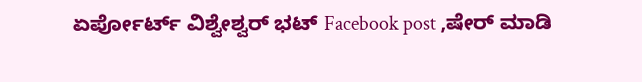ಏರ್ಪೋರ್ಟ್ ವಿಶ್ವೇಶ್ವರ್ ಭಟ್ Facebook post ,ಷೇರ್ ಮಾಡಿ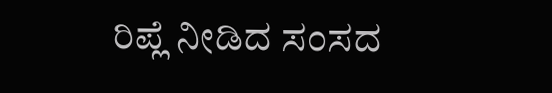ರಿಪ್ಲೆ ನೀಡಿದ ಸಂಸದ